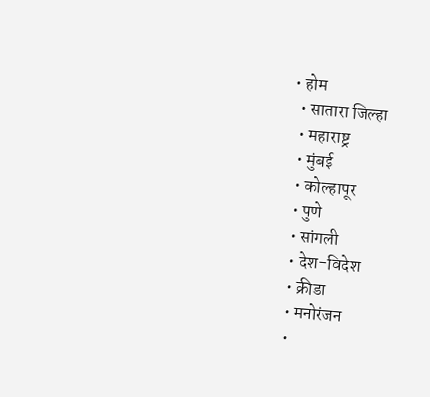• होम
  • सातारा जिल्हा
  • महाराष्ट्र
  • मुंबई
  • कोल्हापूर
  • पुणे
  • सांगली
  • देश-विदेश
  • क्रीडा
  • मनोरंजन
  •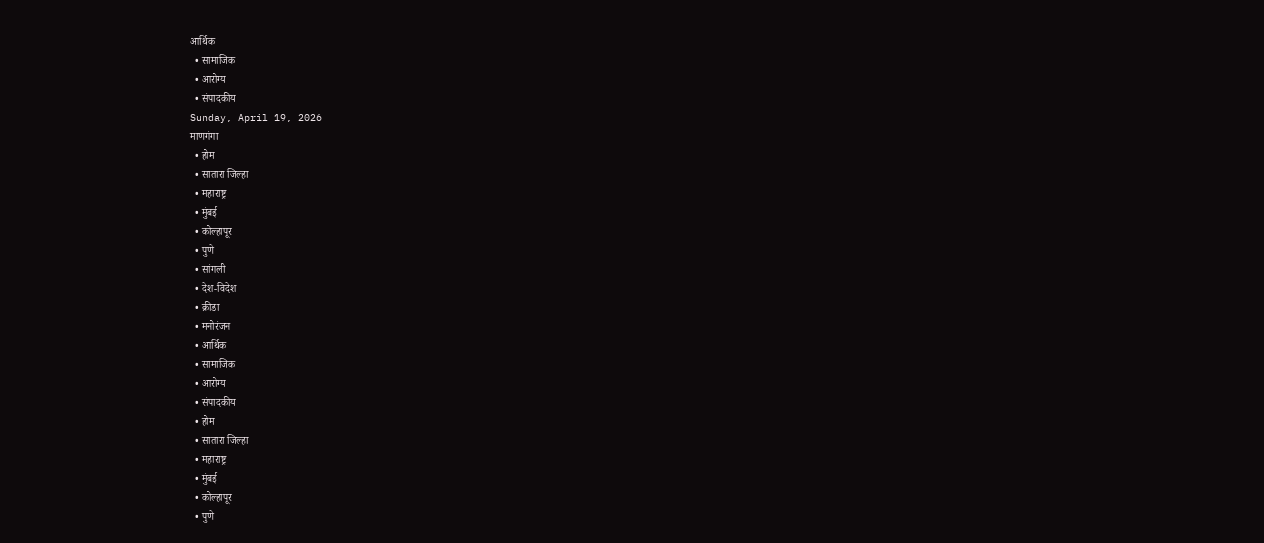आर्थिक
  • सामाजिक
  • आरोग्य
  • संपादकीय
Sunday, April 19, 2026
माणगंगा
  • होम
  • सातारा जिल्हा
  • महाराष्ट्र
  • मुंबई
  • कोल्हापूर
  • पुणे
  • सांगली
  • देश-विदेश
  • क्रीडा
  • मनोरंजन
  • आर्थिक
  • सामाजिक
  • आरोग्य
  • संपादकीय
  • होम
  • सातारा जिल्हा
  • महाराष्ट्र
  • मुंबई
  • कोल्हापूर
  • पुणे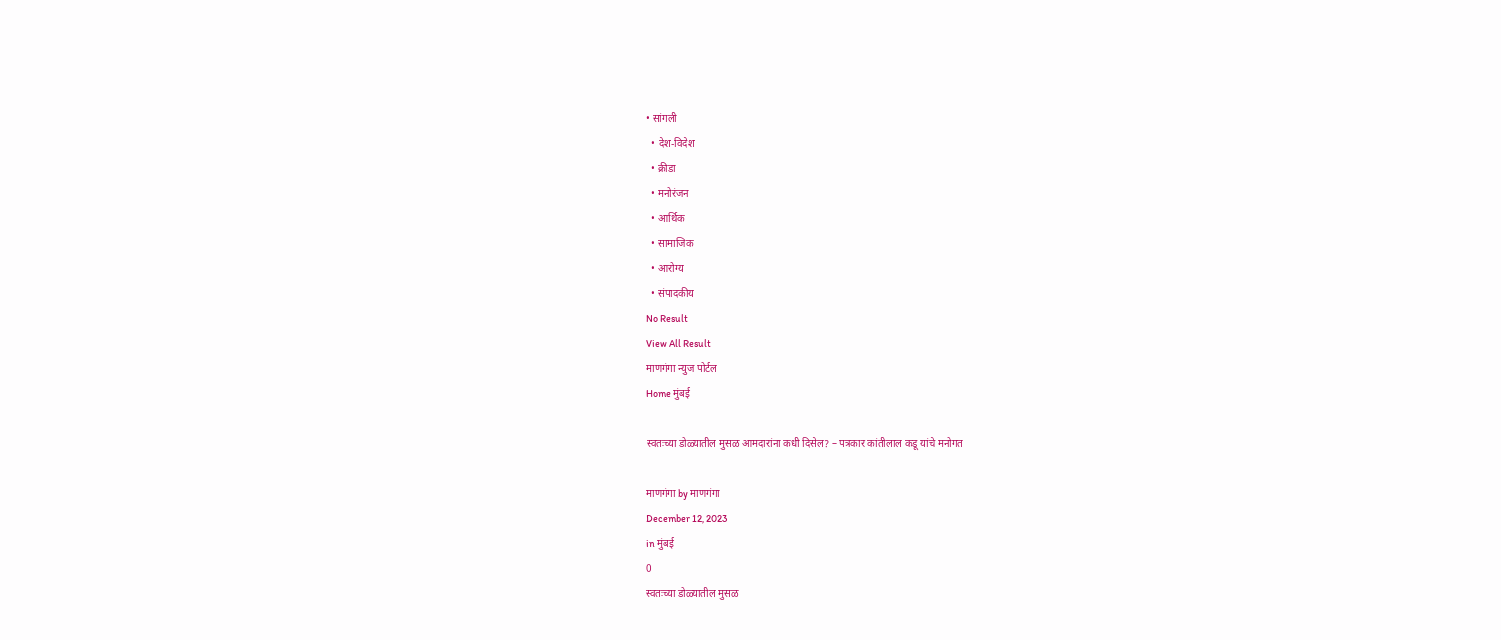• सांगली
  • देश-विदेश
  • क्रीडा
  • मनोरंजन
  • आर्थिक
  • सामाजिक
  • आरोग्य
  • संपादकीय
No Result
View All Result
माणगंगा न्युज पोर्टल
Home मुंबई

स्वतःच्या डोळ्यातील मुसळ आमदारांना कधी दिसेल? – पत्रकार कांतीलाल कडू यांचे मनोगत

माणगंगा by माणगंगा
December 12, 2023
in मुंबई
0
स्वतःच्या डोळ्यातील मुसळ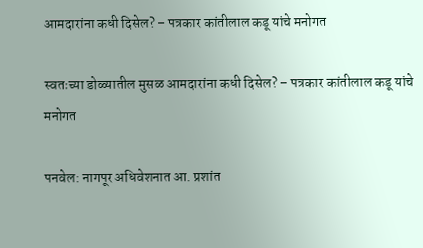आमदारांना कधी दिसेल? – पत्रकार कांतीलाल कडू यांचे मनोगत

स्वतःच्या डोळ्यातील मुसळ आमदारांना कधी दिसेल? – पत्रकार कांतीलाल कडू यांचे मनोगत

पनवेल: नागपूर अधिवेशनात आ. प्रशांत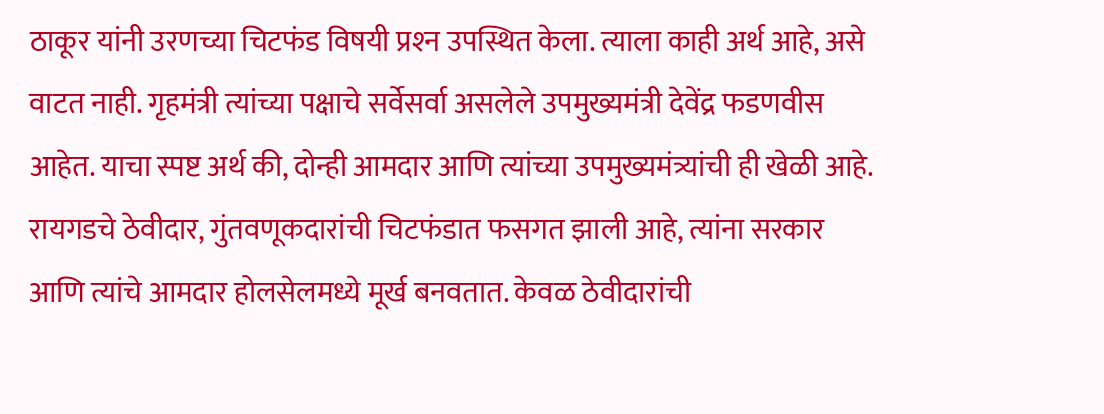ठाकूर यांनी उरणच्या चिटफंड विषयी प्रश्‍न उपस्थित केला. त्याला काही अर्थ आहे, असे वाटत नाही. गृहमंत्री त्यांच्या पक्षाचे सर्वेसर्वा असलेले उपमुख्यमंत्री देवेंद्र फडणवीस आहेत. याचा स्पष्ट अर्थ की, दोन्ही आमदार आणि त्यांच्या उपमुख्यमंत्र्यांची ही खेळी आहे. रायगडचे ठेवीदार, गुंतवणूकदारांची चिटफंडात फसगत झाली आहे, त्यांना सरकार आणि त्यांचे आमदार होलसेलमध्ये मूर्ख बनवतात. केवळ ठेवीदारांची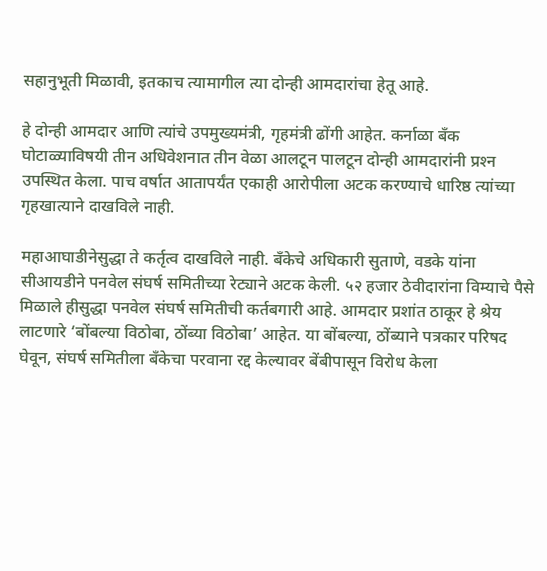सहानुभूती मिळावी, इतकाच त्यामागील त्या दोन्ही आमदारांचा हेतू आहे.

हे दोन्ही आमदार आणि त्यांचे उपमुख्यमंत्री, गृहमंत्री ढोंगी आहेत. कर्नाळा बँक घोटाळ्याविषयी तीन अधिवेशनात तीन वेळा आलटून पालटून दोन्ही आमदारांनी प्रश्‍न उपस्थित केला. पाच वर्षात आतापर्यंत एकाही आरोपीला अटक करण्याचे धारिष्ठ त्यांच्या गृहखात्याने दाखविले नाही.

महाआघाडीनेसुद्धा ते कर्तृत्व दाखविले नाही. बँकेचे अधिकारी सुताणे, वडके यांना सीआयडीने पनवेल संघर्ष समितीच्या रेट्याने अटक केली. ५२ हजार ठेवीदारांना विम्याचे पैसे मिळाले हीसुद्धा पनवेल संघर्ष समितीची कर्तबगारी आहे. आमदार प्रशांत ठाकूर हे श्रेय लाटणारे ‘बोंबल्या विठोबा, ठोंब्या विठोबा’ आहेत. या बोंबल्या, ठोंब्याने पत्रकार परिषद घेवून, संघर्ष समितीला बँकेचा परवाना रद्द केल्यावर बेंबीपासून विरोध केला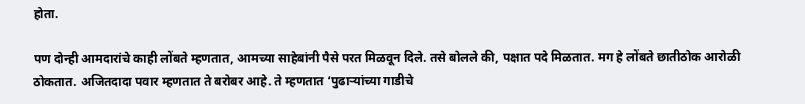होता.

पण दोन्ही आमदारांचे काही लोंबते म्हणतात, आमच्या साहेबांनी पैसे परत मिळवून दिले. तसे बोलले की, पक्षात पदे मिळतात. मग हे लोंबते छातीठोक आरोळी ठोकतात. अजितदादा पवार म्हणतात ते बरोबर आहे. ते म्हणतात ‘पुढार्‍यांच्या गाडीचे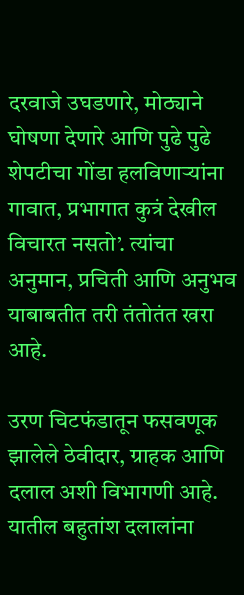दरवाजे उघडणारे, मोठ्याने घोषणा देणारे आणि पुढे पुढे शेपटीचा गोंडा हलविणार्‍यांना गावात, प्रभागात कुत्रं देखील विचारत नसतो’. त्यांचा अनुमान, प्रचिती आणि अनुभव याबाबतीत तरी तंतोतंत खरा आहे.

उरण चिटफंडातून फसवणूक झालेले ठेवीदार, ग्राहक आणि दलाल अशी विभागणी आहे. यातील बहुतांश दलालांना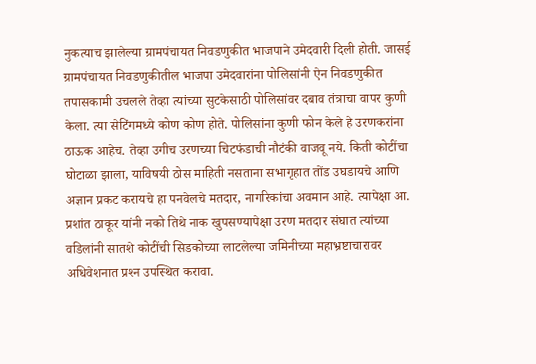नुकत्याच झालेल्या ग्रामपंचायत निवडणुकीत भाजपाने उमेदवारी दिली होती. जासई ग्रामपंचायत निवडणुकीतील भाजपा उमेदवारांना पोलिसांनी ऐन निवडणुकीत तपासकामी उचलले तेव्हा त्यांच्या सुटकेसाठी पोलिसांवर दबाव तंत्राचा वापर कुणी केला. त्या सेटिंगमध्ये कोण कोण होते. पोलिसांना कुणी फोन केले हे उरणकरांना ठाऊक आहेच. तेव्हा उगीच उरणच्या चिटफंडाची नौटंकी वाजवू नये. किती कोटींचा घोटाळा झाला, याविषयी ठोस माहिती नसताना सभागृहात तोंड उघडायचे आणि अज्ञान प्रकट करायचे हा पनवेलचे मतदार, नागरिकांचा अवमान आहे. त्यापेक्षा आ. प्रशांत ठाकूर यांनी नको तिथे नाक खुपसण्यापेक्षा उरण मतदार संघात त्यांच्या वडिलांनी सातशे कोटींची सिडकोच्या लाटलेल्या जमिनीच्या महाभ्रष्टाचारावर अधिवेशनात प्रश्‍न उपस्थित करावा.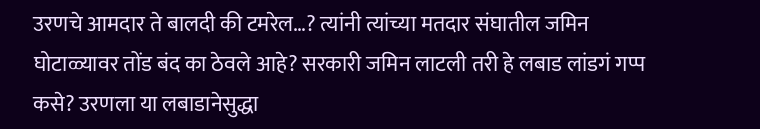उरणचे आमदार ते बालदी की टमरेल…? त्यांनी त्यांच्या मतदार संघातील जमिन घोटाळ्यावर तोंड बंद का ठेवले आहे? सरकारी जमिन लाटली तरी हे लबाड लांडगं गप्प कसे? उरणला या लबाडानेसुद्धा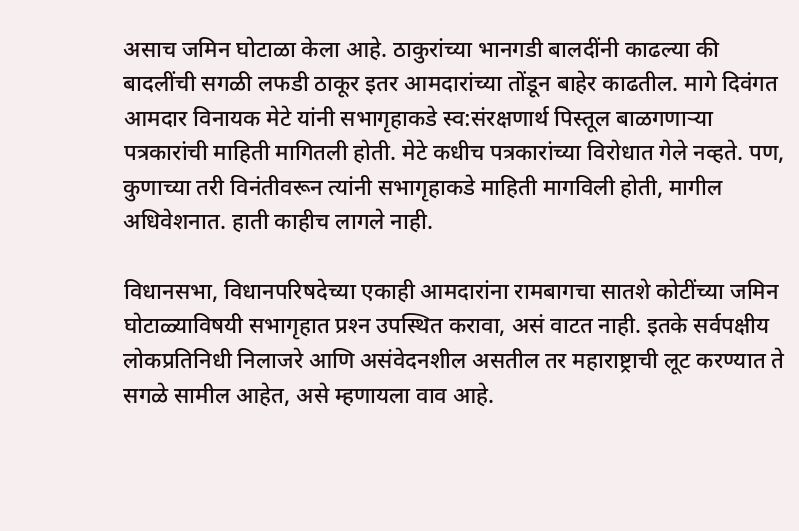असाच जमिन घोटाळा केला आहे. ठाकुरांच्या भानगडी बालदींनी काढल्या की बादलींची सगळी लफडी ठाकूर इतर आमदारांच्या तोंडून बाहेर काढतील. मागे दिवंगत आमदार विनायक मेटे यांनी सभागृहाकडे स्व:संरक्षणार्थ पिस्तूल बाळगणार्‍या पत्रकारांची माहिती मागितली होती. मेटे कधीच पत्रकारांच्या विरोधात गेले नव्हते. पण, कुणाच्या तरी विनंतीवरून त्यांनी सभागृहाकडे माहिती मागविली होती, मागील अधिवेशनात. हाती काहीच लागले नाही.

विधानसभा, विधानपरिषदेच्या एकाही आमदारांना रामबागचा सातशे कोटींच्या जमिन घोटाळ्याविषयी सभागृहात प्रश्‍न उपस्थित करावा, असं वाटत नाही. इतके सर्वपक्षीय लोकप्रतिनिधी निलाजरे आणि असंवेदनशील असतील तर महाराष्ट्राची लूट करण्यात ते सगळे सामील आहेत, असे म्हणायला वाव आहे.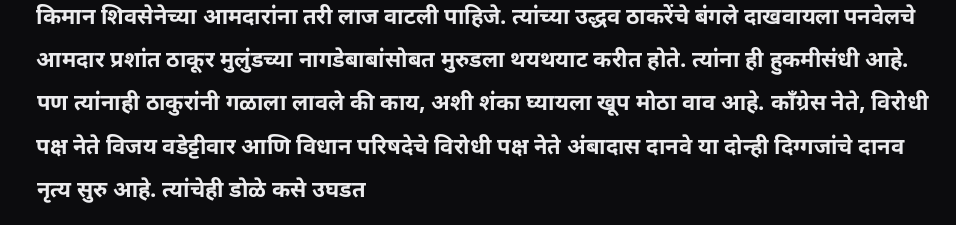किमान शिवसेनेच्या आमदारांना तरी लाज वाटली पाहिजे. त्यांच्या उद्धव ठाकरेंचे बंगले दाखवायला पनवेलचे आमदार प्रशांत ठाकूर मुलुंडच्या नागडेबाबांसोबत मुरुडला थयथयाट करीत होते. त्यांना ही हुकमीसंधी आहे. पण त्यांनाही ठाकुरांनी गळाला लावले की काय, अशी शंका घ्यायला खूप मोठा वाव आहे. कॉंग्रेस नेते, विरोधी पक्ष नेते विजय वडेट्टीवार आणि विधान परिषदेचे विरोधी पक्ष नेते अंबादास दानवे या दोन्ही दिग्गजांचे दानव नृत्य सुरु आहे. त्यांचेही डोळे कसे उघडत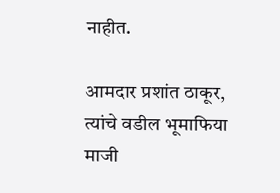नाहीत.

आमदार प्रशांत ठाकूर, त्यांचे वडील भूमाफिया माजी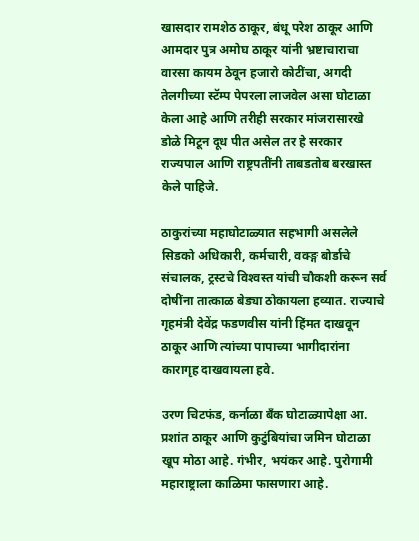खासदार रामशेठ ठाकूर, बंधू परेश ठाकूर आणि आमदार पुत्र अमोघ ठाकूर यांनी भ्रष्टाचाराचा वारसा कायम ठेवून हजारो कोटींचा, अगदी तेलगीच्या स्टॅम्प पेपरला लाजवेल असा घोटाळा केला आहे आणि तरीही सरकार मांजरासारखे डोळे मिटून दूध पीत असेल तर हे सरकार राज्यपाल आणि राष्ट्रपतींनी ताबडतोब बरखास्त केले पाहिजे.

ठाकुरांच्या महाघोटाळ्यात सहभागी असलेले सिडको अधिकारी, कर्मचारी, वक्ङ्ग बोर्डाचे संचालक, ट्रस्टचे विश्‍वस्त यांची चौकशी करून सर्व दोषींना तात्काळ बेड्या ठोकायला हव्यात. राज्याचे गृहमंत्री देवेंद्र फडणवीस यांनी हिंमत दाखवून ठाकूर आणि त्यांच्या पापाच्या भागीदारांना कारागृह दाखवायला हवे.

उरण चिटफंड, कर्नाळा बँक घोटाळ्यापेक्षा आ. प्रशांत ठाकूर आणि कुटुंबियांचा जमिन घोटाळा खूप मोठा आहे. गंभीर, भयंकर आहे. पुरोगामी महाराष्ट्राला काळिमा फासणारा आहे.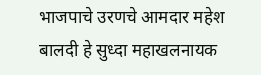भाजपाचे उरणचे आमदार महेश बालदी हे सुध्दा महाखलनायक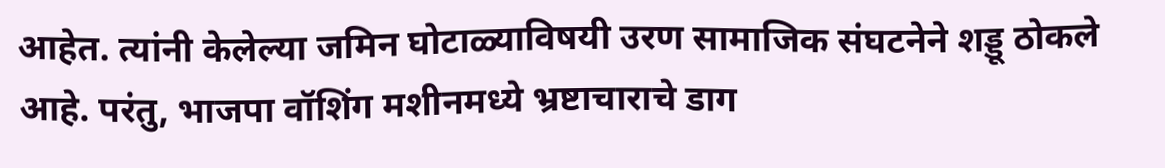आहेत. त्यांनी केलेल्या जमिन घोटाळ्याविषयी उरण सामाजिक संघटनेने शड्डू ठोकले आहे. परंतु, भाजपा वॉशिंग मशीनमध्ये भ्रष्टाचाराचे डाग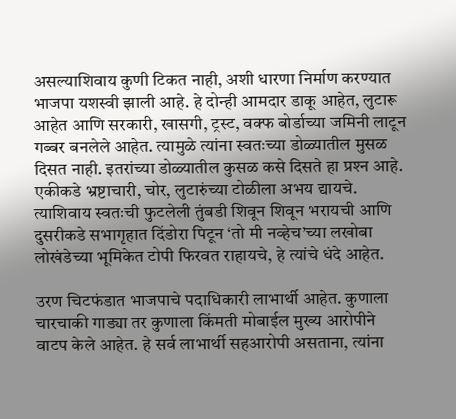असल्याशिवाय कुणी टिकत नाही, अशी धारणा निर्माण करण्यात भाजपा यशस्वी झाली आहे. हे दोन्ही आमदार डाकू आहेत, लुटारू आहेत आणि सरकारी, खासगी, ट्रस्ट, वक्फ बोर्डाच्या जमिनी लाटून गब्बर बनलेले आहेत. त्यामुळे त्यांना स्वतःच्या डोळ्यातील मुसळ दिसत नाही. इतरांच्या डोळ्यातील कुसळ कसे दिसते हा प्रश्‍न आहे. एकीकडे भ्रष्टाचारी, चोर, लुटारुंच्या टोळीला अभय द्यायचे. त्याशिवाय स्वतःची फुटलेली तुंबडी शिवून शिवून भरायची आणि दुसरीकडे सभागृहात दिंडोरा पिटून ‘तो मी नव्हेच’च्या लखोबा लोखंडेच्या भूमिकेत टोपी फिरवत राहायचे, हे त्यांचे धंदे आहेत.

उरण चिटफंडात भाजपाचे पदाधिकारी लाभार्थी आहेत. कुणाला चारचाकी गाड्या तर कुणाला किंमती मोबाईल मुख्य आरोपीने वाटप केले आहेत. हे सर्व लाभार्थी सहआरोपी असताना, त्यांना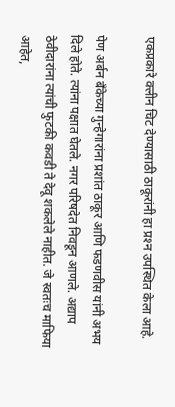एकप्रकारे क्लीन चिट देण्यासाठी ठाकूरांनी हा प्रश्‍न उपस्थित केला आहे.

पेण अर्बन बँकेच्या गुन्हेगारांना प्रशांत ठाकूर आणि फडणवीस यांनी अभय दिले होते. त्यांना पक्षात घेतले. नगर परिषदेत निवडून आणले. अद्याप ठेवीदारांना त्यांची फुटकी कवडी ते देवू शकलेले नाहीत. जे स्वतःच माफिया आहेत,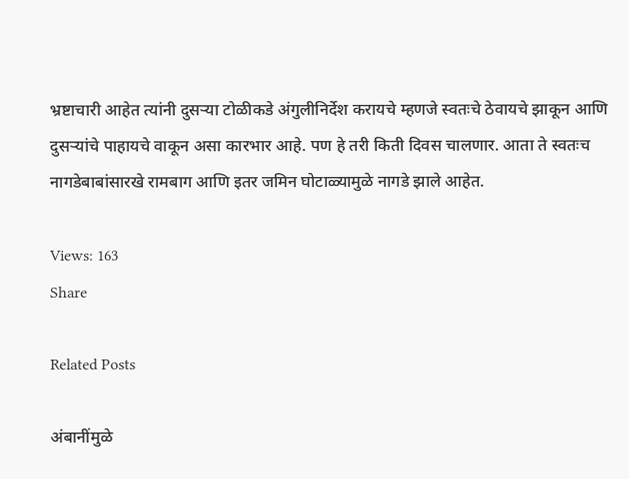भ्रष्टाचारी आहेत त्यांनी दुसर्‍या टोळीकडे अंगुलीनिर्देश करायचे म्हणजे स्वतःचे ठेवायचे झाकून आणि दुसर्‍यांचे पाहायचे वाकून असा कारभार आहे. पण हे तरी किती दिवस चालणार. आता ते स्वतःच नागडेबाबांसारखे रामबाग आणि इतर जमिन घोटाळ्यामुळे नागडे झाले आहेत.

Views: 163
Share

Related Posts

अंबानींमुळे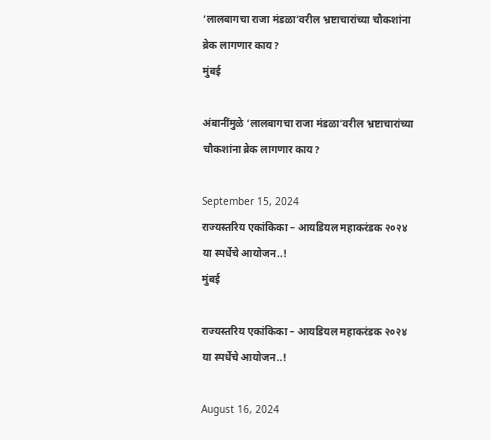‘लालबागचा राजा मंडळा’वरील भ्रष्टाचारांच्या चौकशांना ब्रेक लागणार काय?
मुंबई

अंबानींमुळे ‘लालबागचा राजा मंडळा’वरील भ्रष्टाचारांच्या चौकशांना ब्रेक लागणार काय?

September 15, 2024
राज्यस्तरिय एकांकिका – आयडियल महाकरंडक २०२४ या स्पर्धेचे आयोजन..!
मुंबई

राज्यस्तरिय एकांकिका – आयडियल महाकरंडक २०२४ या स्पर्धेचे आयोजन..!

August 16, 2024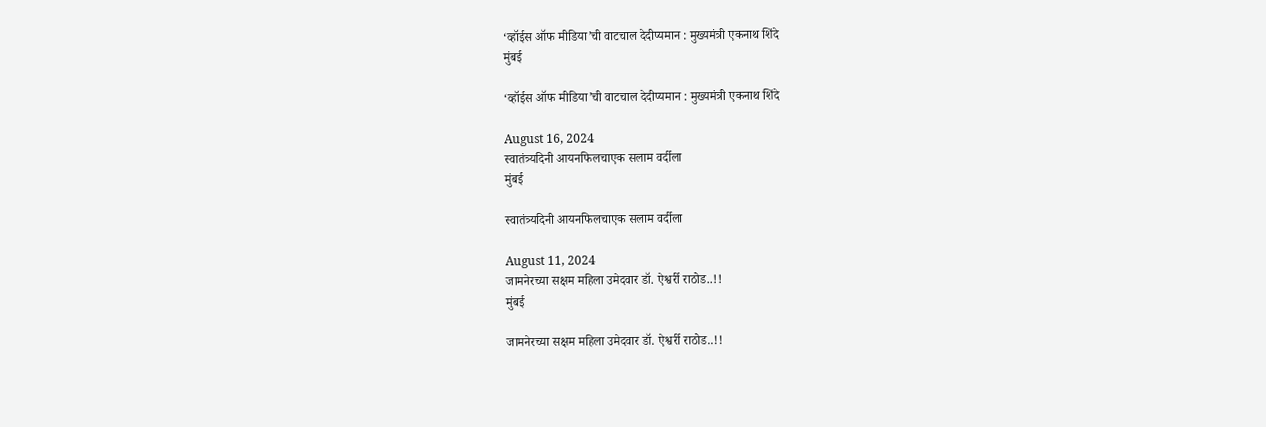‘व्हॉईस ऑफ मीडिया’ची वाटचाल देदीप्यमान : मुख्यमंत्री एकनाथ शिंदे
मुंबई

‘व्हॉईस ऑफ मीडिया’ची वाटचाल देदीप्यमान : मुख्यमंत्री एकनाथ शिंदे

August 16, 2024
स्वातंत्र्यदिनी आयनफिलचाएक सलाम वर्दीला
मुंबई

स्वातंत्र्यदिनी आयनफिलचाएक सलाम वर्दीला

August 11, 2024
जामनेरच्या सक्षम महिला उमेदवार डॉ. ऐश्वर्री राठोड..!!
मुंबई

जामनेरच्या सक्षम महिला उमेदवार डॉ. ऐश्वर्री राठोड..!!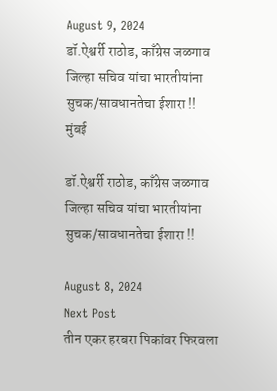August 9, 2024
डॉ.ऐश्वर्री राठोड, काँग्रेस जळगाव जिल्हा सचिव यांचा भारतीयांना सुचक/सावधानतेचा ईशारा !!
मुंबई

डॉ.ऐश्वर्री राठोड, काँग्रेस जळगाव जिल्हा सचिव यांचा भारतीयांना सुचक/सावधानतेचा ईशारा !!

August 8, 2024
Next Post
तीन एकर हरबरा पिकांवर फिरवला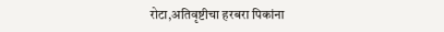रोटा,अतिवृष्टीचा हरबरा पिकांना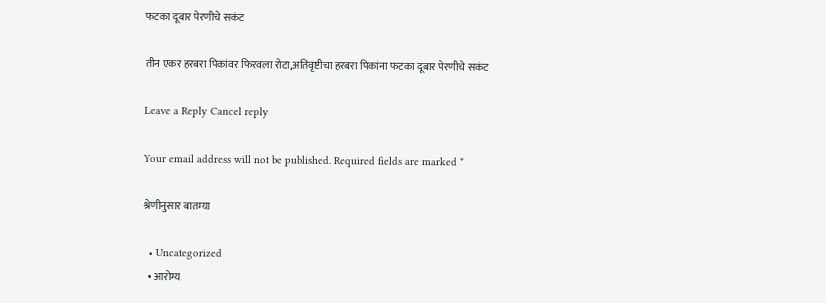फटका दूबार पेरणीचे सकंट

तीन एकर हरबरा पिकांवर फिरवला रोटा,अतिवृष्टीचा हरबरा पिकांना फटका दूबार पेरणीचे सकंट

Leave a Reply Cancel reply

Your email address will not be published. Required fields are marked *

श्रेणीनुसार बातम्या

  • Uncategorized
  • आरोग्य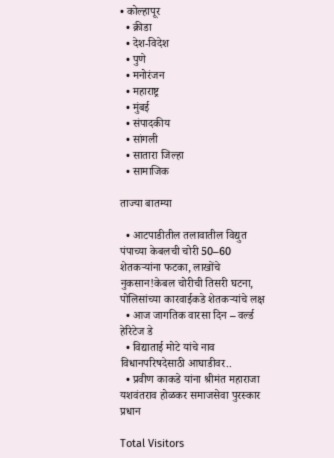• कोल्हापूर
  • क्रीडा
  • देश-विदेश
  • पुणे
  • मनोरंजन
  • महाराष्ट्र
  • मुंबई
  • संपादकीय
  • सांगली
  • सातारा जिल्हा
  • सामाजिक

ताज्या बातम्या

  • आटपाडीतील तलावातील विद्युत पंपाच्या केबलची चोरी 50–60 शेतकऱ्यांना फटका, लाखोंचे नुकसान!केबल चोरीची तिसरी घटना, पोलिसांच्या कारवाईकडे शेतकऱ्यांचे लक्ष
  • आज जागतिक वारसा दिन – वर्ल्ड हेरिटेज डे
  • विद्याताई मोटे यांचे नाव विधानपरिषदेसाठी आघाडीवर..
  • प्रवीण काकडे यांना श्रीमंत महाराजा यशवंतराव होळकर समाजसेवा पुरस्कार प्रधान

Total Visitors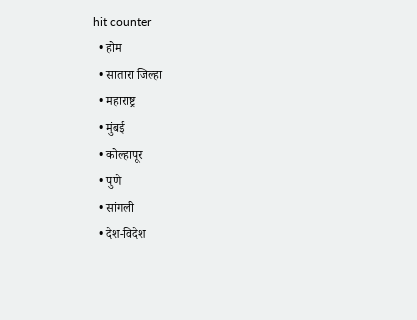hit counter
  • होम
  • सातारा जिल्हा
  • महाराष्ट्र
  • मुंबई
  • कोल्हापूर
  • पुणे
  • सांगली
  • देश-विदेश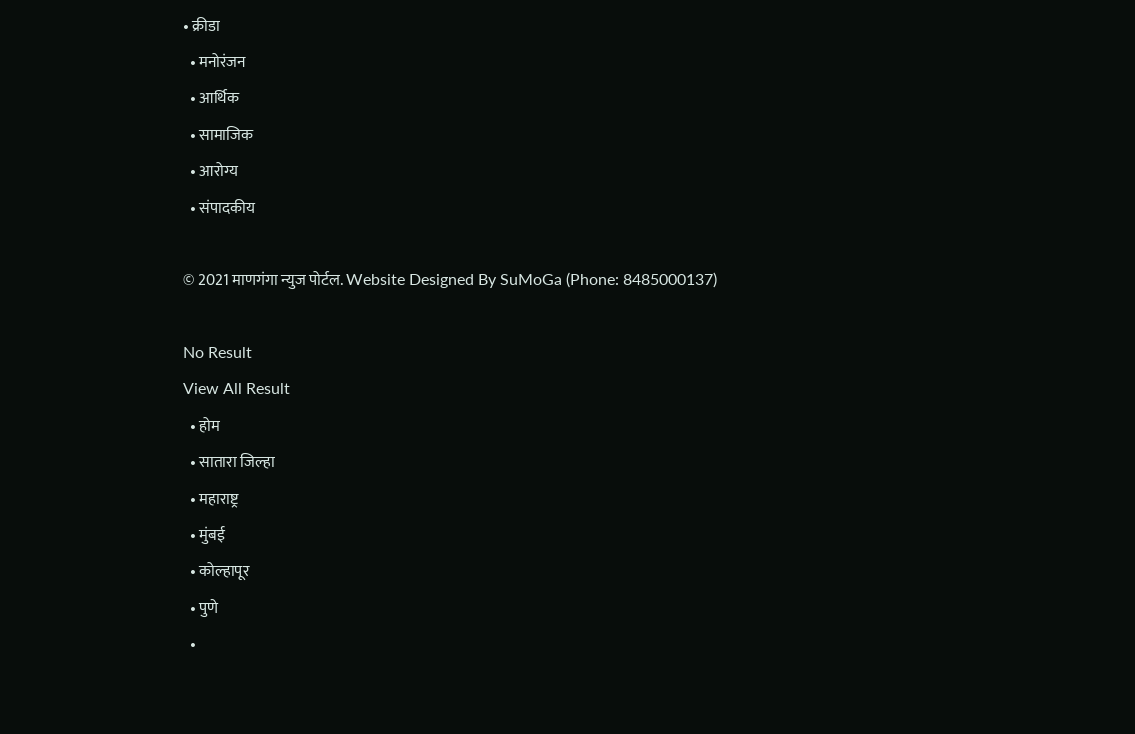• क्रीडा
  • मनोरंजन
  • आर्थिक
  • सामाजिक
  • आरोग्य
  • संपादकीय

© 2021 माणगंगा न्युज पोर्टल. Website Designed By SuMoGa (Phone: 8485000137)

No Result
View All Result
  • होम
  • सातारा जिल्हा
  • महाराष्ट्र
  • मुंबई
  • कोल्हापूर
  • पुणे
  •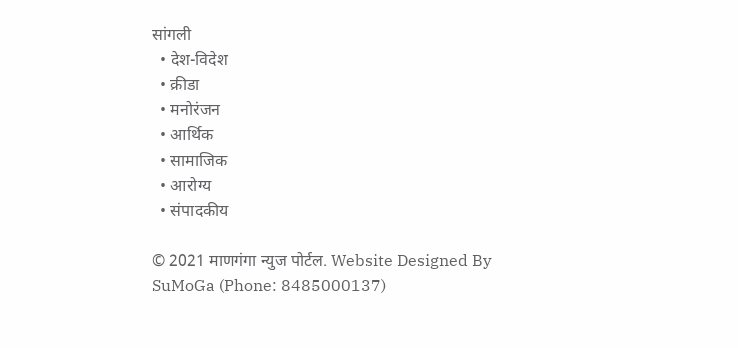सांगली
  • देश-विदेश
  • क्रीडा
  • मनोरंजन
  • आर्थिक
  • सामाजिक
  • आरोग्य
  • संपादकीय

© 2021 माणगंगा न्युज पोर्टल. Website Designed By SuMoGa (Phone: 8485000137)